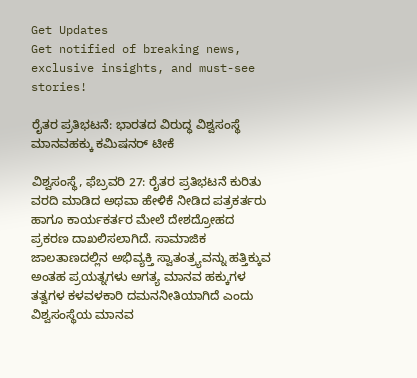Get Updates
Get notified of breaking news, exclusive insights, and must-see stories!

ರೈತರ ಪ್ರತಿಭಟನೆ: ಭಾರತದ ವಿರುದ್ಧ ವಿಶ್ವಸಂಸ್ಥೆ ಮಾನವಹಕ್ಕು ಕಮಿಷನರ್ ಟೀಕೆ

ವಿಶ್ವಸಂಸ್ಥೆ, ಫೆಬ್ರವರಿ 27: ರೈತರ ಪ್ರತಿಭಟನೆ ಕುರಿತು ವರದಿ ಮಾಡಿದ ಅಥವಾ ಹೇಳಿಕೆ ನೀಡಿದ ಪತ್ರಕರ್ತರು ಹಾಗೂ ಕಾರ್ಯಕರ್ತರ ಮೇಲೆ ದೇಶದ್ರೋಹದ ಪ್ರಕರಣ ದಾಖಲಿಸಲಾಗಿದೆ. ಸಾಮಾಜಿಕ ಜಾಲತಾಣದಲ್ಲಿನ ಅಭಿವ್ಯಕ್ತಿ ಸ್ವಾತಂತ್ರ್ಯವನ್ನು ಹತ್ತಿಕ್ಕುವ ಅಂತಹ ಪ್ರಯತ್ನಗಳು ಅಗತ್ಯ ಮಾನವ ಹಕ್ಕುಗಳ ತತ್ವಗಳ ಕಳವಳಕಾರಿ ದಮನನೀತಿಯಾಗಿದೆ ಎಂದು ವಿಶ್ವಸಂಸ್ಥೆಯ ಮಾನವ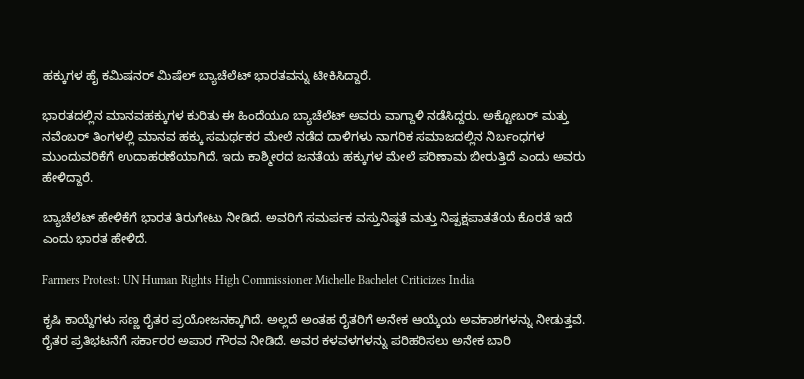ಹಕ್ಕುಗಳ ಹೈ ಕಮಿಷನರ್ ಮಿಷೆಲ್ ಬ್ಯಾಚೆಲೆಟ್ ಭಾರತವನ್ನು ಟೀಕಿಸಿದ್ದಾರೆ.

ಭಾರತದಲ್ಲಿನ ಮಾನವಹಕ್ಕುಗಳ ಕುರಿತು ಈ ಹಿಂದೆಯೂ ಬ್ಯಾಚೆಲೆಟ್ ಅವರು ವಾಗ್ದಾಳಿ ನಡೆಸಿದ್ದರು. ಅಕ್ಟೋಬರ್ ಮತ್ತು ನವೆಂಬರ್ ತಿಂಗಳಲ್ಲಿ ಮಾನವ ಹಕ್ಕು ಸಮರ್ಥಕರ ಮೇಲೆ ನಡೆದ ದಾಳಿಗಳು ನಾಗರಿಕ ಸಮಾಜದಲ್ಲಿನ ನಿರ್ಬಂಧಗಳ ಮುಂದುವರಿಕೆಗೆ ಉದಾಹರಣೆಯಾಗಿದೆ. ಇದು ಕಾಶ್ಮೀರದ ಜನತೆಯ ಹಕ್ಕುಗಳ ಮೇಲೆ ಪರಿಣಾಮ ಬೀರುತ್ತಿದೆ ಎಂದು ಅವರು ಹೇಳಿದ್ದಾರೆ.

ಬ್ಯಾಚೆಲೆಟ್ ಹೇಳಿಕೆಗೆ ಭಾರತ ತಿರುಗೇಟು ನೀಡಿದೆ. ಅವರಿಗೆ ಸಮರ್ಪಕ ವಸ್ತುನಿಷ್ಠತೆ ಮತ್ತು ನಿಷ್ಪಕ್ಷಪಾತತೆಯ ಕೊರತೆ ಇದೆ ಎಂದು ಭಾರತ ಹೇಳಿದೆ.

Farmers Protest: UN Human Rights High Commissioner Michelle Bachelet Criticizes India

ಕೃಷಿ ಕಾಯ್ದೆಗಳು ಸಣ್ಣ ರೈತರ ಪ್ರಯೋಜನಕ್ಕಾಗಿದೆ. ಅಲ್ಲದೆ ಅಂತಹ ರೈತರಿಗೆ ಅನೇಕ ಆಯ್ಕೆಯ ಅವಕಾಶಗಳನ್ನು ನೀಡುತ್ತವೆ. ರೈತರ ಪ್ರತಿಭಟನೆಗೆ ಸರ್ಕಾರರ ಅಪಾರ ಗೌರವ ನೀಡಿದೆ. ಅವರ ಕಳವಳಗಳನ್ನು ಪರಿಹರಿಸಲು ಅನೇಕ ಬಾರಿ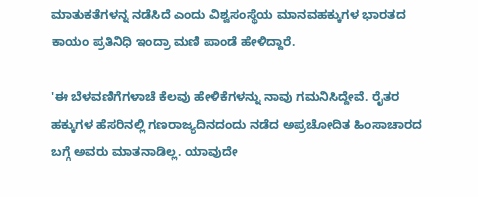ಮಾತುಕತೆಗಳನ್ನ ನಡೆಸಿದೆ ಎಂದು ವಿಶ್ವಸಂಸ್ಥೆಯ ಮಾನವಹಕ್ಕುಗಳ ಭಾರತದ ಕಾಯಂ ಪ್ರತಿನಿಧಿ ಇಂದ್ರಾ ಮಣಿ ಪಾಂಡೆ ಹೇಳಿದ್ದಾರೆ.

'ಈ ಬೆಳವಣಿಗೆಗಳಾಚೆ ಕೆಲವು ಹೇಳಿಕೆಗಳನ್ನು ನಾವು ಗಮನಿಸಿದ್ದೇವೆ. ರೈತರ ಹಕ್ಕುಗಳ ಹೆಸರಿನಲ್ಲಿ ಗಣರಾಜ್ಯದಿನದಂದು ನಡೆದ ಅಪ್ರಚೋದಿತ ಹಿಂಸಾಚಾರದ ಬಗ್ಗೆ ಅವರು ಮಾತನಾಡಿಲ್ಲ. ಯಾವುದೇ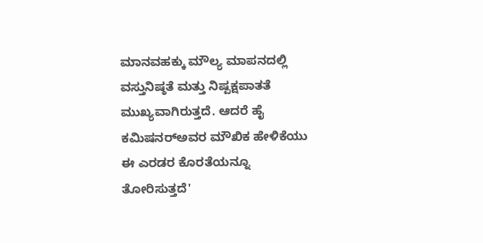ಮಾನವಹಕ್ಕು ಮೌಲ್ಯ ಮಾಪನದಲ್ಲಿ ವಸ್ತುನಿಷ್ಠತೆ ಮತ್ತು ನಿಷ್ಪಕ್ಷಪಾತತೆ ಮುಖ್ಯವಾಗಿರುತ್ತದೆ. ಆದರೆ ಹೈ ಕಮಿಷನರ್‌ಅವರ ಮೌಖಿಕ ಹೇಳಿಕೆಯು ಈ ಎರಡರ ಕೊರತೆಯನ್ನೂ ತೋರಿಸುತ್ತದೆ'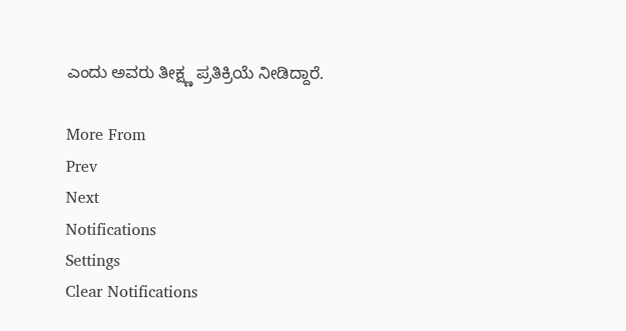ಎಂದು ಅವರು ತೀಕ್ಷ್ಣ ಪ್ರತಿಕ್ರಿಯೆ ನೀಡಿದ್ದಾರೆ.

More From
Prev
Next
Notifications
Settings
Clear Notifications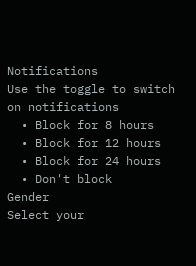Notifications
Use the toggle to switch on notifications
  • Block for 8 hours
  • Block for 12 hours
  • Block for 24 hours
  • Don't block
Gender
Select your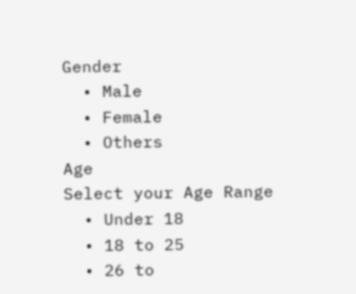Gender
  • Male
  • Female
  • Others
Age
Select your Age Range
  • Under 18
  • 18 to 25
  • 26 to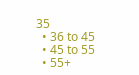35
  • 36 to 45
  • 45 to 55
  • 55+